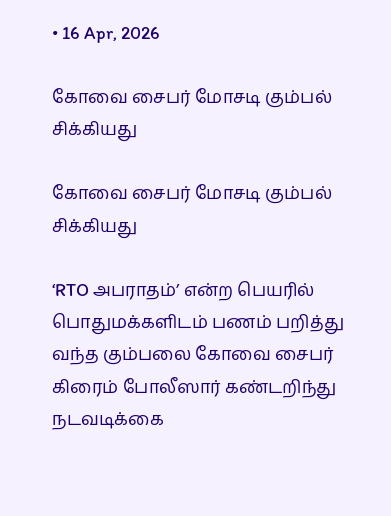• 16 Apr, 2026

கோவை சைபர் மோசடி கும்பல் சிக்கியது

கோவை சைபர் மோசடி கும்பல் சிக்கியது

‘RTO அபராதம்’ என்ற பெயரில் பொதுமக்களிடம் பணம் பறித்து வந்த கும்பலை கோவை சைபர் கிரைம் போலீஸார் கண்டறிந்து நடவடிக்கை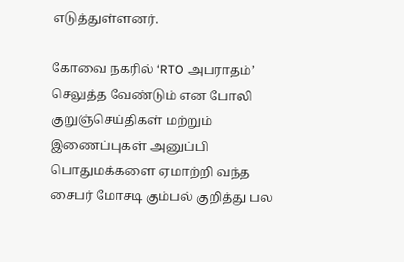எடுத்துள்ளனர்.

கோவை நகரில் ‘RTO அபராதம்’ செலுத்த வேண்டும் என போலி குறுஞ்செய்திகள் மற்றும் இணைப்புகள் அனுப்பி பொதுமக்களை ஏமாற்றி வந்த சைபர் மோசடி கும்பல் குறித்து பல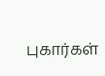புகார்கள்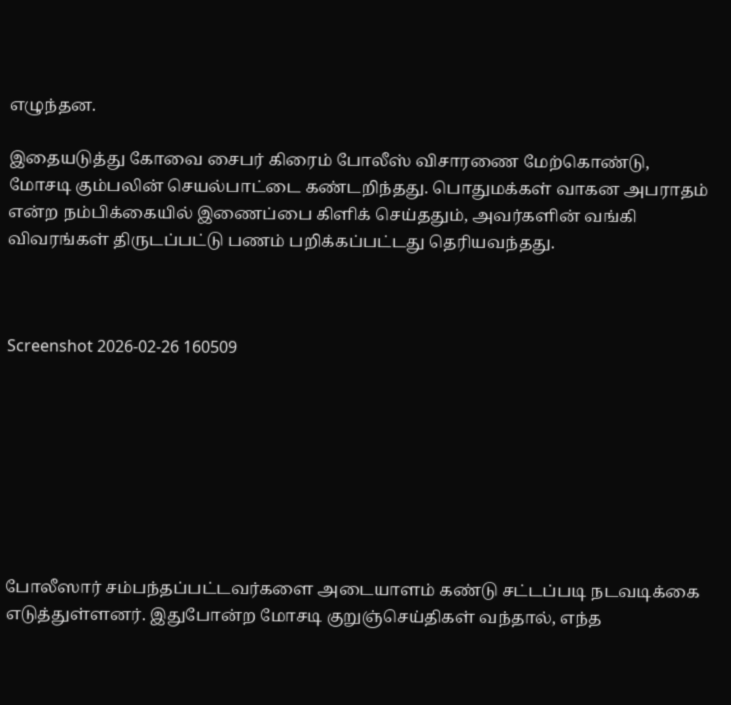எழுந்தன.

இதையடுத்து கோவை சைபர் கிரைம் போலீஸ் விசாரணை மேற்கொண்டு, மோசடி கும்பலின் செயல்பாட்டை கண்டறிந்தது. பொதுமக்கள் வாகன அபராதம் என்ற நம்பிக்கையில் இணைப்பை கிளிக் செய்ததும், அவர்களின் வங்கி விவரங்கள் திருடப்பட்டு பணம் பறிக்கப்பட்டது தெரியவந்தது.



Screenshot 2026-02-26 160509








போலீஸார் சம்பந்தப்பட்டவர்களை அடையாளம் கண்டு சட்டப்படி நடவடிக்கை எடுத்துள்ளனர். இதுபோன்ற மோசடி குறுஞ்செய்திகள் வந்தால், எந்த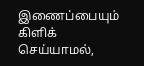இணைப்பையும் கிளிக் செய்யாமல்,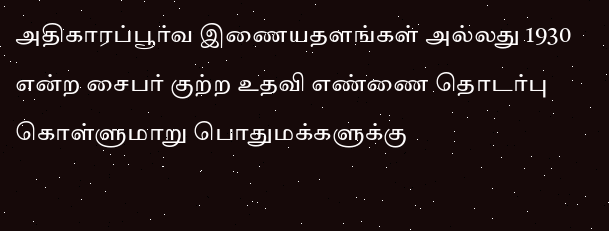அதிகாரப்பூர்வ இணையதளங்கள் அல்லது 1930 என்ற சைபர் குற்ற உதவி எண்ணை தொடர்பு கொள்ளுமாறு பொதுமக்களுக்கு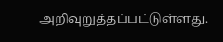அறிவுறுத்தப்பட்டுள்ளது.